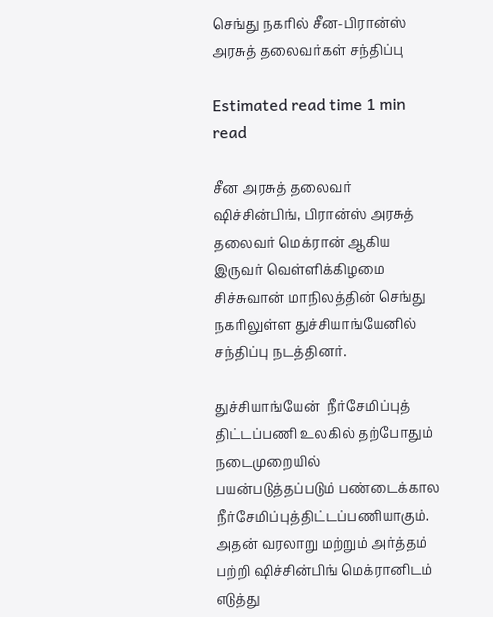செங்து நகரில் சீன-பிரான்ஸ் அரசுத் தலைவர்கள் சந்திப்பு

Estimated read time 1 min read

சீன அரசுத் தலைவர் ஷிச்சின்பிங், பிரான்ஸ் அரசுத் தலைவர் மெக்ரான் ஆகிய இருவர் வெள்ளிக்கிழமை சிச்சுவான் மாநிலத்தின் செங்து நகரிலுள்ள துச்சியாங்யேனில் சந்திப்பு நடத்தினர்.

துச்சியாங்யேன்  நீர்சேமிப்புத் திட்டப்பணி உலகில் தற்போதும் நடைமுறையில் பயன்படுத்தப்படும் பண்டைக்கால நீர்சேமிப்புத்திட்டப்பணியாகும். அதன் வரலாறு மற்றும் அர்த்தம் பற்றி ஷிச்சின்பிங் மெக்ரானிடம் எடுத்து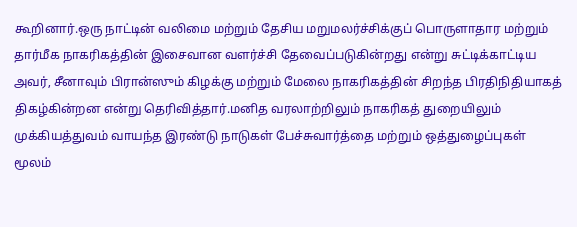கூறினார்.ஒரு நாட்டின் வலிமை மற்றும் தேசிய மறுமலர்ச்சிக்குப் பொருளாதார மற்றும் தார்மீக நாகரிகத்தின் இசைவான வளர்ச்சி தேவைப்படுகின்றது என்று சுட்டிக்காட்டிய அவர், சீனாவும் பிரான்ஸும் கிழக்கு மற்றும் மேலை நாகரிகத்தின் சிறந்த பிரதிநிதியாகத் திகழ்கின்றன என்று தெரிவித்தார்.மனித வரலாற்றிலும் நாகரிகத் துறையிலும் முக்கியத்துவம் வாயந்த இரண்டு நாடுகள் பேச்சுவார்த்தை மற்றும் ஒத்துழைப்புகள் மூலம்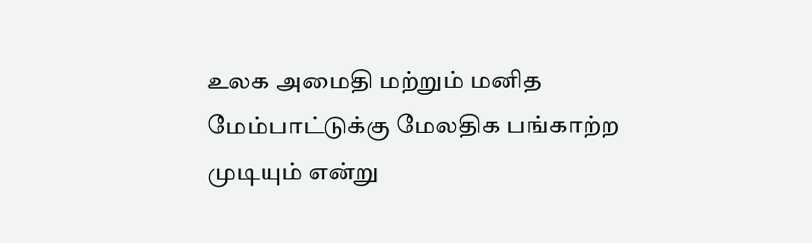உலக அமைதி மற்றும் மனித மேம்பாட்டுக்கு மேலதிக பங்காற்ற முடியும் என்று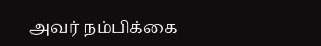அவர் நம்பிக்கை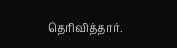தெரிவித்தார்.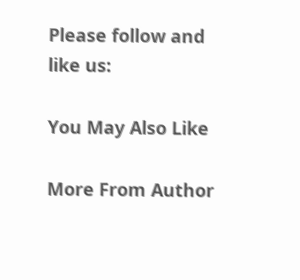Please follow and like us:

You May Also Like

More From Author